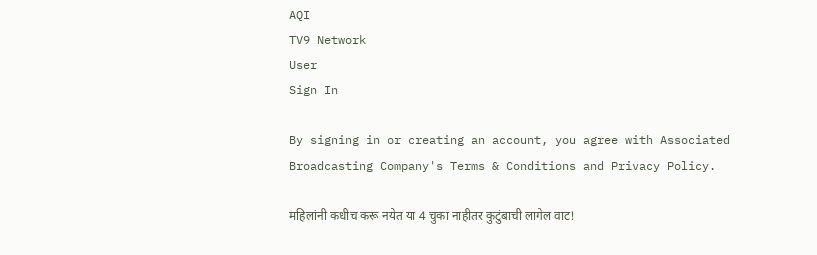AQI
TV9 Network
User
Sign In

By signing in or creating an account, you agree with Associated Broadcasting Company's Terms & Conditions and Privacy Policy.

महिलांनी कधीच करू नयेत या 4 चुका नाहीतर कुटुंबाची लागेल वाट!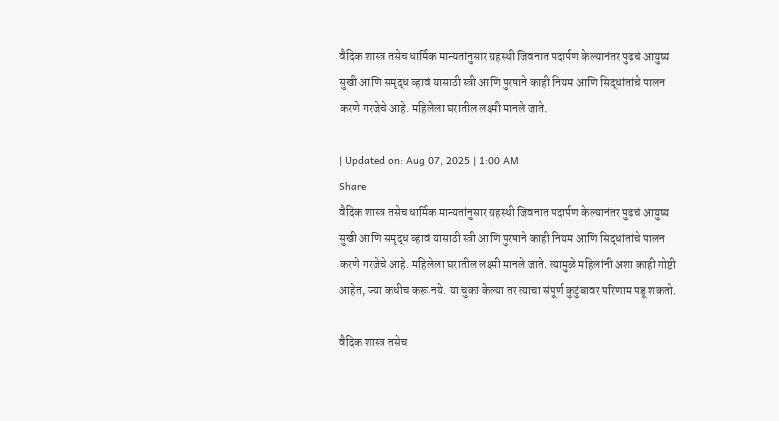वैदिक शास्त्र तसेच धार्मिक मान्यतांनुसार ग्रहस्थी जिवनात पदार्पण केल्यानंतर पुढचं आयुष्य सुखी आणि समृद्ध व्हावं यासाठी स्त्री आणि पुरषाने काही नियम आणि सिद्धांतांचे पालन करणे गरजेचे आहे. महिलेला घरातील लक्ष्मी मानले जाते.

| Updated on: Aug 07, 2025 | 1:00 AM
Share
वैदिक शास्त्र तसेच धार्मिक मान्यतांनुसार ग्रहस्थी जिवनात पदार्पण केल्यानंतर पुढचं आयुष्य सुखी आणि समृद्ध व्हावं यासाठी स्त्री आणि पुरषाने काही नियम आणि सिद्धांतांचे पालन करणे गरजेचे आहे. महिलेला घरातील लक्ष्मी मानले जाते. त्यामुळे महिलांनी अशा काही गोष्टी आहेत, ज्या कधीच करू नये. या चुका केल्या तर त्याचा संपूर्ण कुटुंबावर परिणाम पडू शकतो.

वैदिक शास्त्र तसेच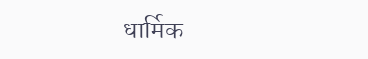धार्मिक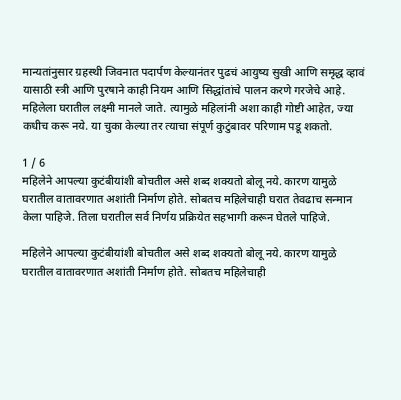मान्यतांनुसार ग्रहस्थी जिवनात पदार्पण केल्यानंतर पुढचं आयुष्य सुखी आणि समृद्ध व्हावं यासाठी स्त्री आणि पुरषाने काही नियम आणि सिद्धांतांचे पालन करणे गरजेचे आहे. महिलेला घरातील लक्ष्मी मानले जाते. त्यामुळे महिलांनी अशा काही गोष्टी आहेत, ज्या कधीच करू नये. या चुका केल्या तर त्याचा संपूर्ण कुटुंबावर परिणाम पडू शकतो.

1 / 6
महिलेने आपल्या कुटंबीयांशी बोचतील असे शब्द शक्यतो बोलू नये. कारण यामुळे घरातील वातावरणात अशांती निर्माण होते. सोबतच महिलेचाही घरात तेवढाच सन्मान केला पाहिजे. तिला घरातील सर्व निर्णय प्रक्रियेत सहभागी करून घेतले पाहिजे.

महिलेने आपल्या कुटंबीयांशी बोचतील असे शब्द शक्यतो बोलू नये. कारण यामुळे घरातील वातावरणात अशांती निर्माण होते. सोबतच महिलेचाही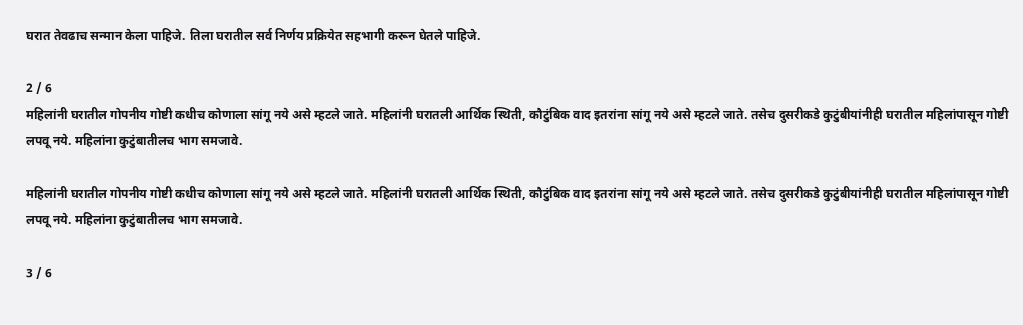घरात तेवढाच सन्मान केला पाहिजे. तिला घरातील सर्व निर्णय प्रक्रियेत सहभागी करून घेतले पाहिजे.

2 / 6
महिलांनी घरातील गोपनीय गोष्टी कधीच कोणाला सांगू नये असे म्हटले जाते. महिलांनी घरातली आर्थिक स्थिती, कौटुंबिक वाद इतरांना सांगू नये असे म्हटले जाते. तसेच दुसरीकडे कुटुंबीयांनीही घरातील महिलांपासून गोष्टी लपवू नये. महिलांना कुटुंबातीलच भाग समजावे.

महिलांनी घरातील गोपनीय गोष्टी कधीच कोणाला सांगू नये असे म्हटले जाते. महिलांनी घरातली आर्थिक स्थिती, कौटुंबिक वाद इतरांना सांगू नये असे म्हटले जाते. तसेच दुसरीकडे कुटुंबीयांनीही घरातील महिलांपासून गोष्टी लपवू नये. महिलांना कुटुंबातीलच भाग समजावे.

3 / 6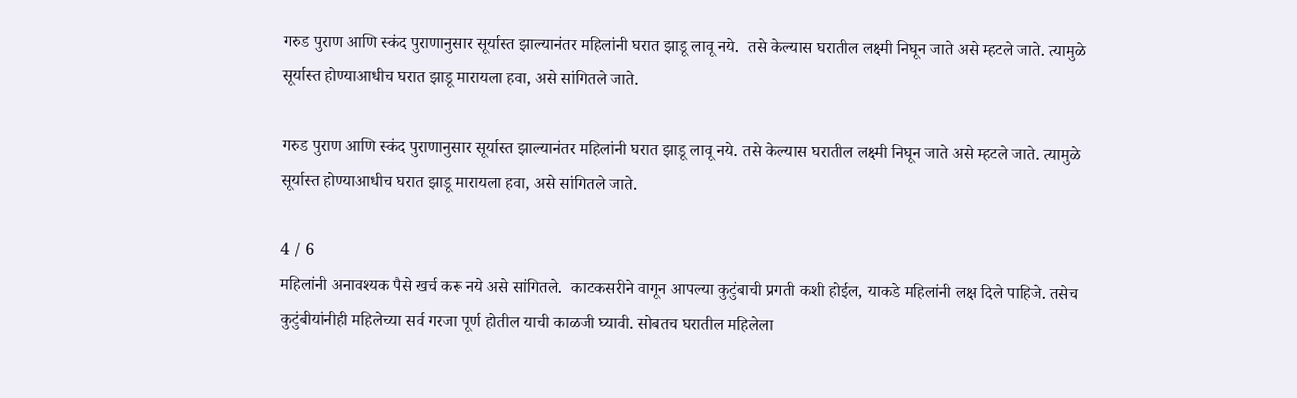गरुड पुराण आणि स्कंद पुराणानुसार सूर्यास्त झाल्यानंतर महिलांनी घरात झाडू लावू नये.  तसे केल्यास घरातील लक्ष्मी निघून जाते असे म्हटले जाते. त्यामुळे सूर्यास्त होण्याआधीच घरात झाडू मारायला हवा, असे सांगितले जाते.

गरुड पुराण आणि स्कंद पुराणानुसार सूर्यास्त झाल्यानंतर महिलांनी घरात झाडू लावू नये. तसे केल्यास घरातील लक्ष्मी निघून जाते असे म्हटले जाते. त्यामुळे सूर्यास्त होण्याआधीच घरात झाडू मारायला हवा, असे सांगितले जाते.

4 / 6
महिलांनी अनावश्यक पैसे खर्च करू नये असे सांगितले.  काटकसरीने वागून आपल्या कुटुंबाची प्रगती कशी होईल, याकडे महिलांनी लक्ष दिले पाहिजे. तसेच कुटुंबीयांनीही महिलेच्या सर्व गरजा पूर्ण होतील याची काळजी घ्यावी. सोबतच घरातील महिलेला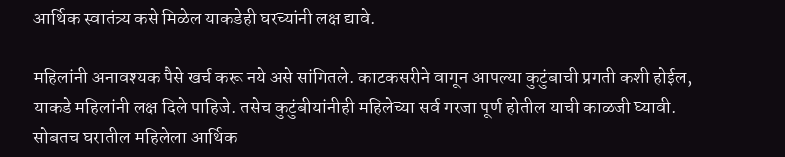आर्थिक स्वातंत्र्य कसे मिळेल याकडेही घरच्यांनी लक्ष द्यावे.

महिलांनी अनावश्यक पैसे खर्च करू नये असे सांगितले. काटकसरीने वागून आपल्या कुटुंबाची प्रगती कशी होईल, याकडे महिलांनी लक्ष दिले पाहिजे. तसेच कुटुंबीयांनीही महिलेच्या सर्व गरजा पूर्ण होतील याची काळजी घ्यावी. सोबतच घरातील महिलेला आर्थिक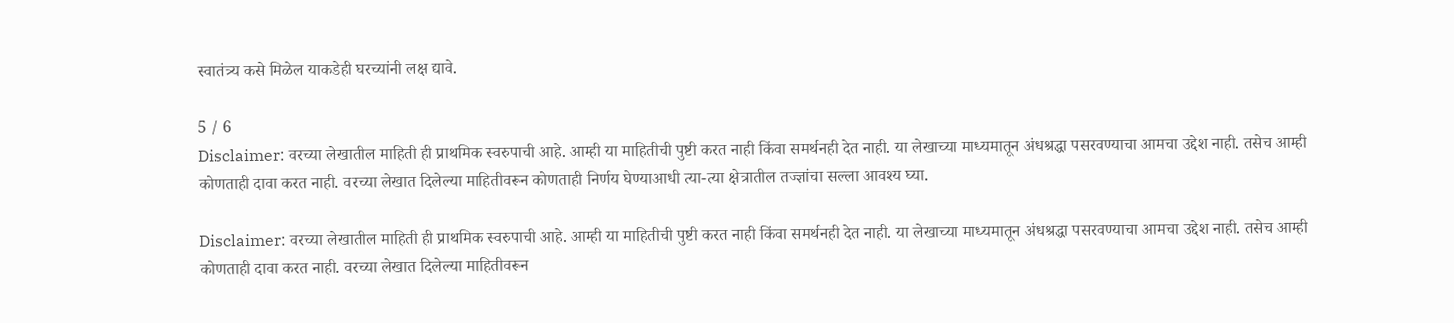स्वातंत्र्य कसे मिळेल याकडेही घरच्यांनी लक्ष द्यावे.

5 / 6
Disclaimer: वरच्या लेखातील माहिती ही प्राथमिक स्वरुपाची आहे. आम्ही या माहितीची पुष्टी करत नाही किंवा समर्थनही देत नाही. या लेखाच्या माध्यमातून अंधश्रद्धा पसरवण्याचा आमचा उद्देश नाही. तसेच आम्ही कोणताही दावा करत नाही. वरच्या लेखात दिलेल्या माहितीवरून कोणताही निर्णय घेण्याआधी त्या-त्या क्षेत्रातील तज्ज्ञांचा सल्ला आवश्य घ्या.

Disclaimer: वरच्या लेखातील माहिती ही प्राथमिक स्वरुपाची आहे. आम्ही या माहितीची पुष्टी करत नाही किंवा समर्थनही देत नाही. या लेखाच्या माध्यमातून अंधश्रद्धा पसरवण्याचा आमचा उद्देश नाही. तसेच आम्ही कोणताही दावा करत नाही. वरच्या लेखात दिलेल्या माहितीवरून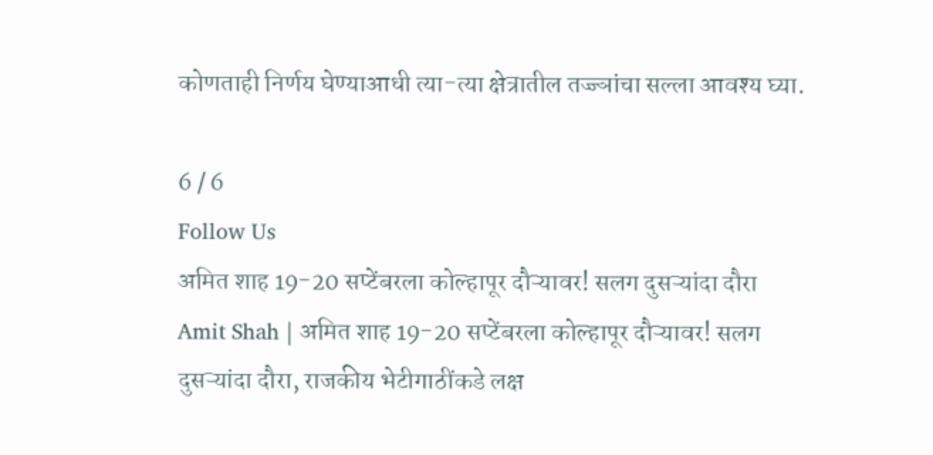कोणताही निर्णय घेण्याआधी त्या-त्या क्षेत्रातील तज्ज्ञांचा सल्ला आवश्य घ्या.

6 / 6
Follow Us
अमित शाह 19-20 सप्टेंबरला कोल्हापूर दौऱ्यावर! सलग दुसऱ्यांदा दौरा
Amit Shah | अमित शाह 19-20 सप्टेंबरला कोल्हापूर दौऱ्यावर! सलग दुसऱ्यांदा दौरा, राजकीय भेटीगाठींकडे लक्ष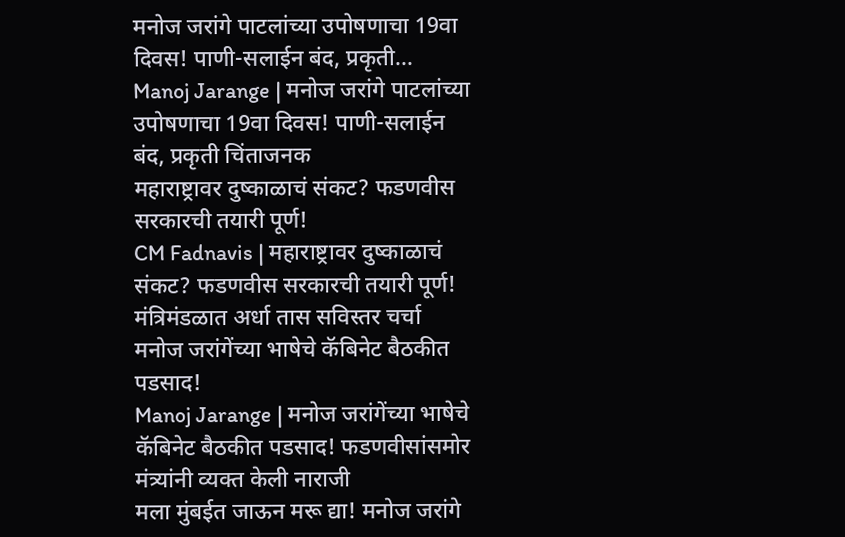मनोज जरांगे पाटलांच्या उपोषणाचा 19वा दिवस! पाणी-सलाईन बंद, प्रकृती...
Manoj Jarange | मनोज जरांगे पाटलांच्या उपोषणाचा 19वा दिवस! पाणी-सलाईन बंद, प्रकृती चिंताजनक
महाराष्ट्रावर दुष्काळाचं संकट? फडणवीस सरकारची तयारी पूर्ण!
CM Fadnavis | महाराष्ट्रावर दुष्काळाचं संकट? फडणवीस सरकारची तयारी पूर्ण! मंत्रिमंडळात अर्धा तास सविस्तर चर्चा
मनोज जरांगेंच्या भाषेचे कॅबिनेट बैठकीत पडसाद!
Manoj Jarange | मनोज जरांगेंच्या भाषेचे कॅबिनेट बैठकीत पडसाद! फडणवीसांसमोर मंत्र्यांनी व्यक्त केली नाराजी
मला मुंबईत जाऊन मरू द्या! मनोज जरांगे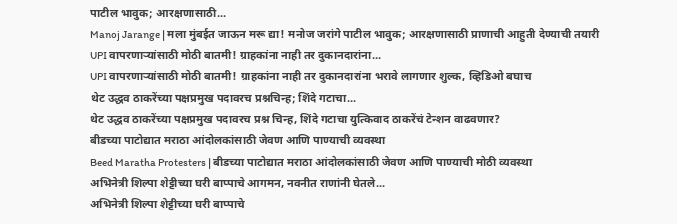पाटील भावुक; आरक्षणासाठी...
Manoj Jarange | मला मुंबईत जाऊन मरू द्या! मनोज जरांगे पाटील भावुक; आरक्षणासाठी प्राणाची आहुती देण्याची तयारी
UPI वापरणाऱ्यांसाठी मोठी बातमी! ग्राहकांना नाही तर दुकानदारांना...
UPI वापरणाऱ्यांसाठी मोठी बातमी! ग्राहकांना नाही तर दुकानदारांना भरावे लागणार शुल्क, व्हिडिओ बघाच
थेट उद्धव ठाकरेंच्या पक्षप्रमुख पदावरच प्रश्नचिन्ह; शिंदे गटाचा...
थेट उद्धव ठाकरेंच्या पक्षप्रमुख पदावरच प्रश्न चिन्ह, शिंदे गटाचा युत्किवाद ठाकरेंचं टेन्शन वाढवणार?
बीडच्या पाटोद्यात मराठा आंदोलकांसाठी जेवण आणि पाण्याची व्यवस्था
Beed Maratha Protesters | बीडच्या पाटोद्यात मराठा आंदोलकांसाठी जेवण आणि पाण्याची मोठी व्यवस्था
अभिनेत्री शिल्पा शेट्टीच्या घरी बाप्पाचे आगमन, नवनीत राणांनी घेतले...
अभिनेत्री शिल्पा शेट्टीच्या घरी बाप्पाचे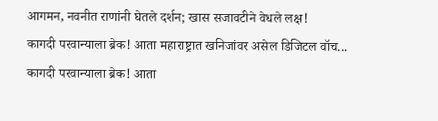आगमन, नवनीत राणांनी घेतले दर्शन; खास सजावटीने वेधले लक्ष!
कागदी परवान्याला ब्रेक! आता महाराष्ट्रात खनिजांवर असेल डिजिटल वॉच...
कागदी परवान्याला ब्रेक! आता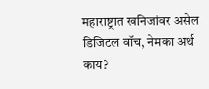महाराष्ट्रात खनिजांवर असेल डिजिटल वॉच, नेमका अर्थ काय?